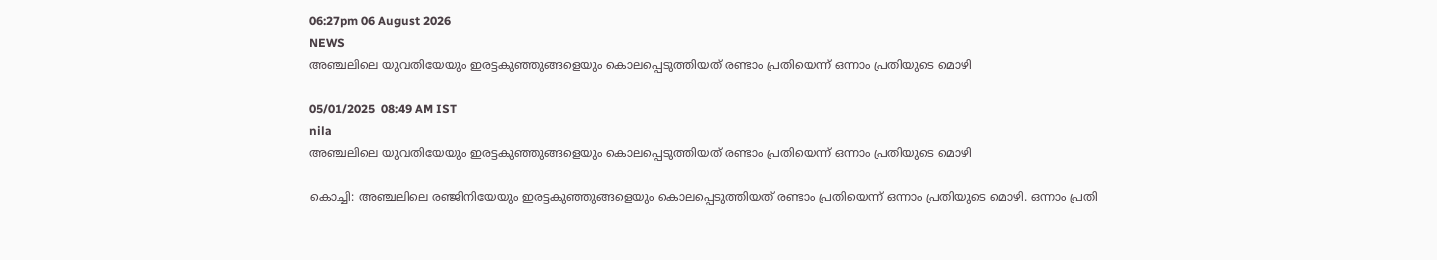06:27pm 06 August 2026
NEWS
അഞ്ചലിലെ യുവതിയേയും ഇരട്ടകുഞ്ഞുങ്ങളെയും കൊലപ്പെടുത്തിയത് രണ്ടാം പ്രതിയെന്ന് ഒന്നാം പ്രതിയുടെ മൊഴി

05/01/2025  08:49 AM IST
nila
അഞ്ചലിലെ യുവതിയേയും ഇരട്ടകുഞ്ഞുങ്ങളെയും കൊലപ്പെടുത്തിയത് രണ്ടാം പ്രതിയെന്ന് ഒന്നാം പ്രതിയുടെ മൊഴി

കൊച്ചി: അഞ്ചലിലെ രഞ്ജിനിയേയും ഇരട്ടകുഞ്ഞുങ്ങളെയും കൊലപ്പെടുത്തിയത് രണ്ടാം പ്രതിയെന്ന് ഒന്നാം പ്രതിയുടെ മൊഴി. ഒന്നാം പ്രതി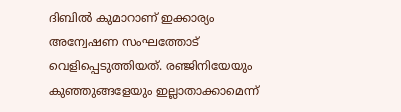ദിബിൽ കുമാറാണ് ഇക്കാര്യം അന്വേഷണ സംഘത്തോട് വെളിപ്പെടുത്തിയത്. രഞ്ജിനിയേയും കുഞ്ഞുങ്ങളേയും ഇല്ലാതാക്കാമെന്ന്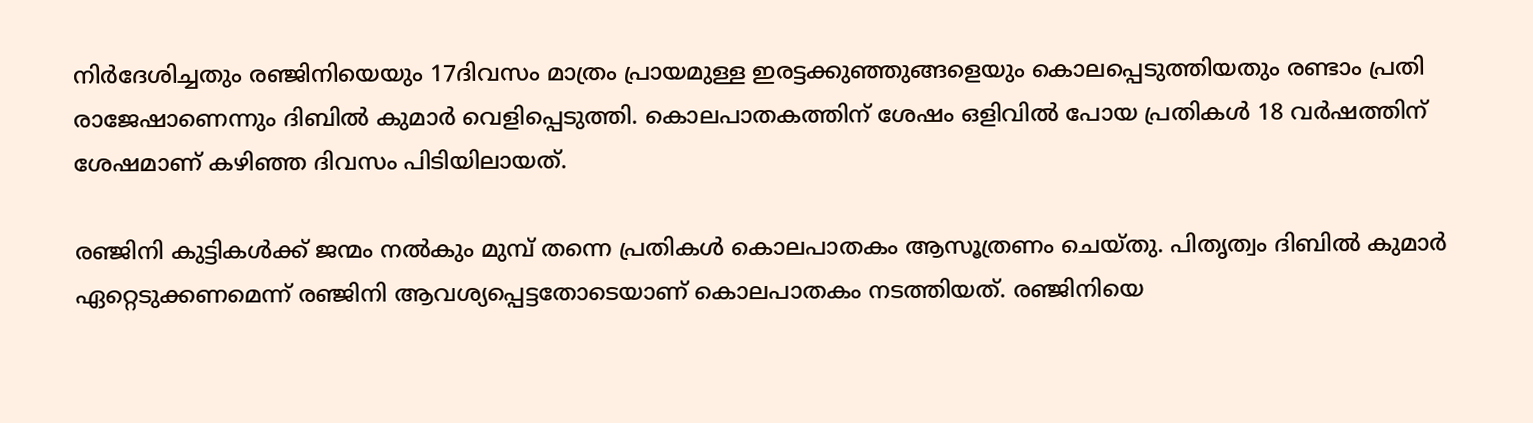നിർദേശിച്ചതും രഞ്ജിനിയെയും 17ദിവസം മാത്രം പ്രായമുള്ള ഇരട്ടക്കുഞ്ഞുങ്ങളെയും കൊലപ്പെടുത്തിയതും രണ്ടാം പ്രതി രാജേഷാണെന്നും ദിബിൽ കുമാർ വെളിപ്പെടുത്തി. കൊലപാതകത്തിന് ശേഷം ഒളിവിൽ പോയ പ്രതികൾ 18 വർഷത്തിന് ശേഷമാണ് കഴിഞ്ഞ ദിവസം പിടിയിലായത്.

രഞ്ജിനി കുട്ടികൾക്ക് ജന്മം നൽകും മുമ്പ് തന്നെ പ്രതികൾ കൊലപാതകം ആസൂത്രണം ചെയ്തു. പിതൃത്വം ദിബിൽ കുമാർ ഏറ്റെടുക്കണമെന്ന് രഞ്ജിനി ആവശ്യപ്പെട്ടതോടെയാണ് കൊലപാതകം നടത്തിയത്. രഞ്ജിനിയെ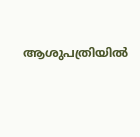ആശുപത്രിയിൽ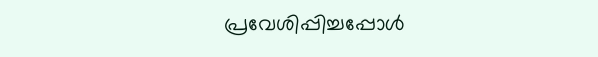പ്രവേശിപ്പിച്ചപ്പോൾ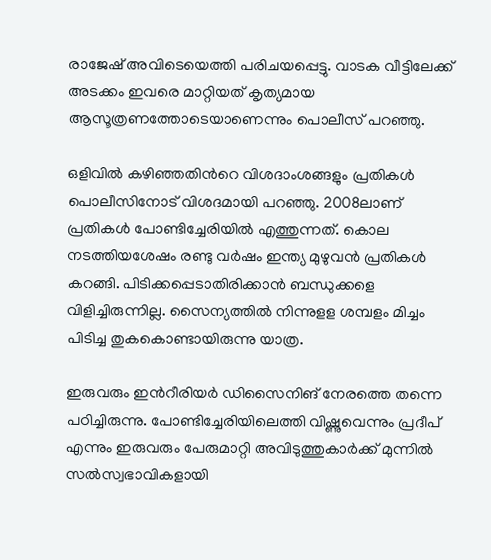രാജേഷ് അവിടെയെത്തി പരിചയപ്പെട്ടു. വാടക വീട്ടിലേക്ക് അടക്കം ഇവരെ മാറ്റിയത് കൃത്യമായ ആസൂത്രണത്തോടെയാണെന്നും പൊലീസ് പറഞ്ഞു.

ഒളിവിൽ കഴിഞ്ഞതിൻറെ വിശദാംശങ്ങളും പ്രതികൾ പൊലീസിനോട് വിശദമായി പറഞ്ഞു. 2008ലാണ് പ്രതികൾ പോണ്ടിച്ചേരിയിൽ എത്തുന്നത്. കൊല നടത്തിയശേഷം രണ്ടു വർഷം ഇന്ത്യ മുഴുവൻ പ്രതികൾ കറങ്ങി. പിടിക്കപ്പെടാതിരിക്കാൻ ബന്ധുക്കളെ വിളിച്ചിരുന്നില്ല. സൈന്യത്തിൽ നിന്നുളള ശമ്പളം മിച്ചം പിടിച്ച തുകകൊണ്ടായിരുന്നു യാത്ര.

ഇരുവരും ഇൻറീരിയർ ഡിസൈനിങ് നേരത്തെ തന്നെ പഠിച്ചിരുന്നു. പോണ്ടിച്ചേരിയിലെത്തി വിഷ്ണുവെന്നും പ്രദീപ് എന്നും ഇരുവരും പേരുമാറ്റി അവിടുത്തുകാർക്ക് മുന്നിൽ സൽസ്വഭാവികളായി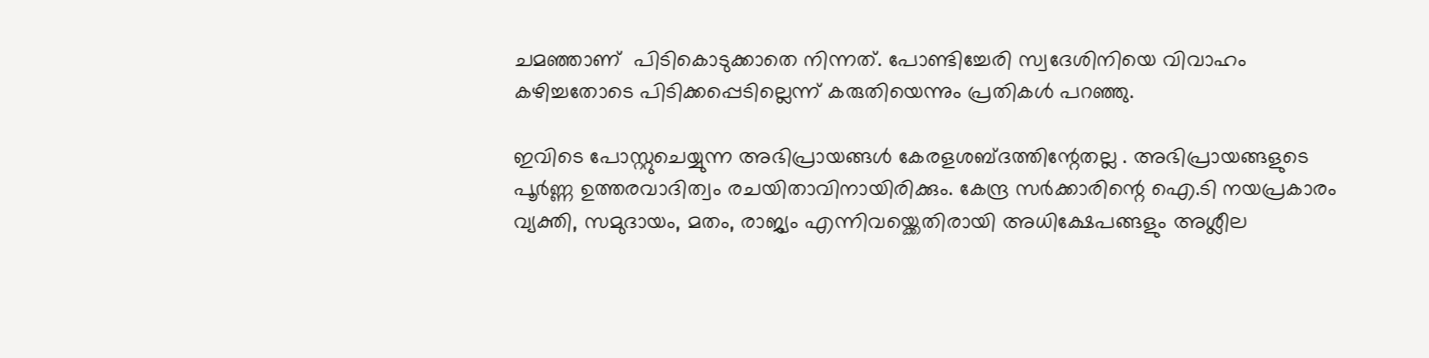ചമഞ്ഞാണ്  പിടികൊടുക്കാതെ നിന്നത്. പോണ്ടിച്ചേരി സ്വദേശിനിയെ വിവാഹം കഴിച്ചതോടെ പിടിക്കപ്പെടില്ലെന്ന് കരുതിയെന്നും പ്രതികൾ പറഞ്ഞു.

ഇവിടെ പോസ്റ്റുചെയ്യുന്ന അഭിപ്രായങ്ങള്‍ കേരളശബ്‌ദത്തിന്റേതല്ല . അഭിപ്രായങ്ങളുടെ പൂര്‍ണ്ണ ഉത്തരവാദിത്വം രചയിതാവിനായിരിക്കും. കേന്ദ്ര സർക്കാരിന്റെ ഐ.ടി നയപ്രകാരം വ്യക്തി, സമുദായം, മതം, രാജ്യം എന്നിവയ്ക്കെതിരായി അധിക്ഷേപങ്ങളും അശ്ലീല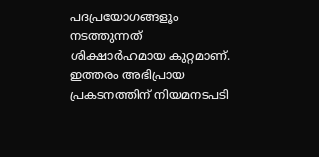പദപ്രയോഗങ്ങളൂം നടത്തുന്നത് ശിക്ഷാര്‍ഹമായ കുറ്റമാണ്. ഇത്തരം അഭിപ്രായ പ്രകടനത്തിന് നിയമനടപടി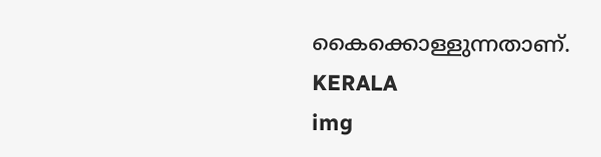കൈക്കൊള്ളുന്നതാണ്.
KERALA
img